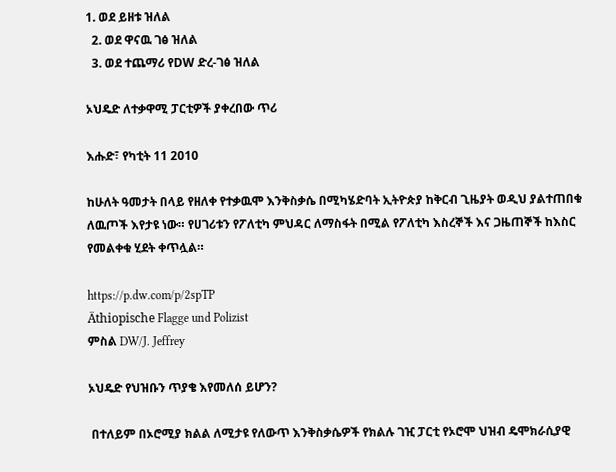1. ወደ ይዘቱ ዝለል
  2. ወደ ዋናዉ ገፅ ዝለል
  3. ወደ ተጨማሪ የDW ድረ-ገፅ ዝለል

ኦህዴድ ለተቃዋሚ ፓርቲዎች ያቀረበው ጥሪ

እሑድ፣ የካቲት 11 2010

ከሁለት ዓመታት በላይ የዘለቀ የተቃዉሞ እንቅስቃሴ በሚካሄድባት ኢትዮጵያ ከቅርብ ጊዜያት ወዲህ ያልተጠበቁ ለዉጦች እየታዩ ነው። የሀገሪቱን የፖለቲካ ምህዳር ለማስፋት በሚል የፖለቲካ እስረኞች እና ጋዜጠኞች ከእስር የመልቀቁ ሂደት ቀጥሏል።

https://p.dw.com/p/2spTP
Äthiopische Flagge und Polizist
ምስል DW/J. Jeffrey

ኦህዴድ የህዝቡን ጥያቄ እየመለሰ ይሆን?

 በተለይም በኦሮሚያ ክልል ለሚታዩ የለውጥ እንቅስቃሴዎች የክልሉ ገዢ ፓርቲ የኦሮሞ ህዝብ ዴሞክራሲያዊ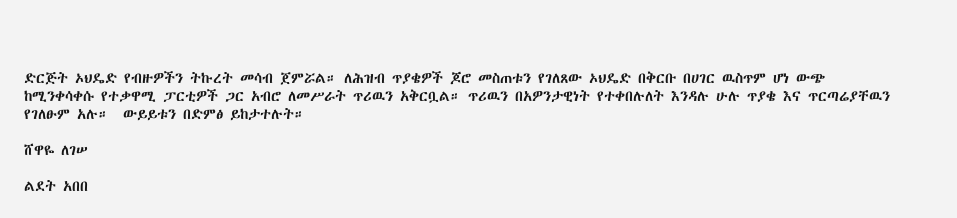ድርጅት ኦህዴድ የብዙዎችን ትኩረት መሳብ ጀምሯል። ለሕዝብ ጥያቄዎች ጆሮ መስጠቱን የገለጸው ኦህዴድ በቅርቡ በሀገር ዉስጥም ሆነ ውጭ ከሚንቀሳቀሱ የተቃዋሚ ፓርቲዎች ጋር አብሮ ለመሥራት ጥሪዉን አቅርቧል። ጥሪዉን በአዎንታዊነት የተቀበሉለት እንዳሉ ሁሉ ጥያቄ እና ጥርጣሬያቸዉን የገለፁም አሉ።  ውይይቱን በድምፅ ይከታተሉት።

ሸዋዬ ለገሠ

ልደት አበበ